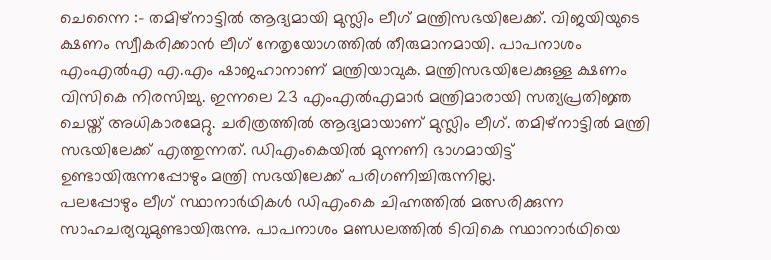ചെന്നൈ :- തമിഴ്നാട്ടിൽ ആദ്യമായി മുസ്ലിം ലീഗ് മന്ത്രിസഭയിലേക്ക്. വിജയിയുടെ ക്ഷണം സ്വീകരിക്കാൻ ലീഗ് നേതൃയോഗത്തിൽ തീരുമാനമായി. പാപനാശം എംഎൽഎ എ.എം ഷാജഹാനാണ് മന്ത്രിയാവുക. മന്ത്രിസഭയിലേക്കുള്ള ക്ഷണം വിസികെ നിരസിച്ചു. ഇന്നലെ 23 എംഎൽഎമാർ മന്ത്രിമാരായി സത്യപ്രതിജ്ഞ ചെയ്ത് അധികാരമേറ്റു. ചരിത്രത്തിൽ ആദ്യമായാണ് മുസ്ലിം ലീഗ്. തമിഴ്നാട്ടിൽ മന്ത്രി സഭയിലേക്ക് എത്തുന്നത്. ഡിഎംകെയിൽ മുന്നണി ഭാഗമായിട്ട് ഉണ്ടായിരുന്നപ്പോഴും മന്ത്രി സഭയിലേക്ക് പരിഗണിച്ചിരുന്നില്ല.
പലപ്പോഴും ലീഗ് സ്ഥാനാർഥികൾ ഡിഎംകെ ചിഹ്നത്തിൽ മത്സരിക്കുന്ന സാഹചര്യവുമുണ്ടായിരുന്നു. പാപനാശം മണ്ഡലത്തിൽ ടിവികെ സ്ഥാനാർഥിയെ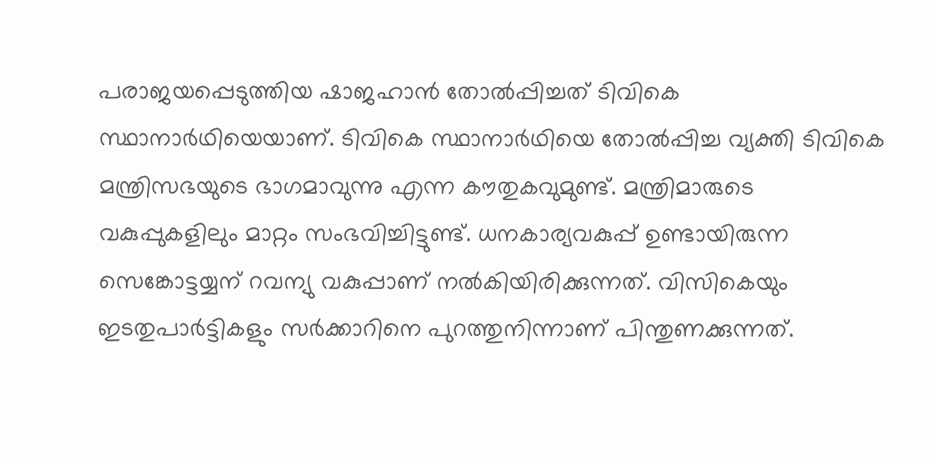പരാജയപ്പെടുത്തിയ ഷാജഹാൻ തോൽപ്പിച്ചത് ടിവികെ സ്ഥാനാർഥിയെയാണ്. ടിവികെ സ്ഥാനാർഥിയെ തോൽപ്പിച്ച വ്യക്തി ടിവികെ മന്ത്രിസഭയുടെ ഭാഗമാവുന്നു എന്ന കൗതുകവുമുണ്ട്. മന്ത്രിമാരുടെ വകുപ്പുകളിലും മാറ്റം സംഭവിച്ചിട്ടുണ്ട്. ധനകാര്യവകുപ്പ് ഉണ്ടായിരുന്ന സെങ്കോട്ടയ്യന് റവന്യു വകുപ്പാണ് നൽകിയിരിക്കുന്നത്. വിസികെയും ഇടതുപാർട്ടികളും സർക്കാറിനെ പുറത്തുനിന്നാണ് പിന്തുണക്കുന്നത്.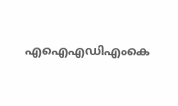എഐഎഡിഎംകെ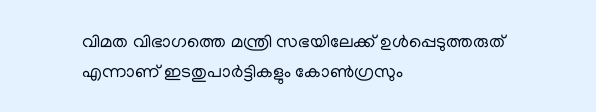വിമത വിഭാഗത്തെ മന്ത്രി സഭയിലേക്ക് ഉൾപ്പെടുത്തരുത് എന്നാണ് ഇടതുപാർട്ടികളും കോൺഗ്രസും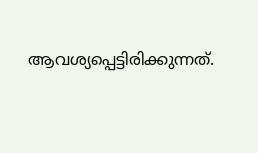ആവശ്യപ്പെട്ടിരിക്കുന്നത്.